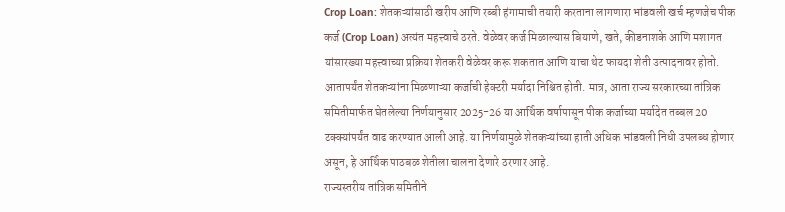Crop Loan: शेतकऱ्यांसाठी खरीप आणि रब्बी हंगामाची तयारी करताना लागणारा भांडवली खर्च म्हणजेच पीक कर्ज (Crop Loan) अत्यंत महत्त्वाचे ठरते. वेळेवर कर्ज मिळाल्यास बियाणे, खते, कीडनाशके आणि मशागत यांसारख्या महत्त्वाच्या प्रक्रिया शेतकरी वेळेवर करू शकतात आणि याचा थेट फायदा शेती उत्पादनावर होतो.
आतापर्यंत शेतकऱ्यांना मिळणाऱ्या कर्जाची हेक्टरी मर्यादा निश्चित होती. मात्र, आता राज्य सरकारच्या तांत्रिक समितीमार्फत घेतलेल्या निर्णयानुसार 2025-26 या आर्थिक वर्षापासून पीक कर्जाच्या मर्यादेत तब्बल 20 टक्क्यांपर्यंत वाढ करण्यात आली आहे. या निर्णयामुळे शेतकऱ्यांच्या हाती अधिक भांडवली निधी उपलब्ध होणार असून, हे आर्थिक पाठबळ शेतीला चालना देणारे ठरणार आहे.
राज्यस्तरीय तांत्रिक समितीने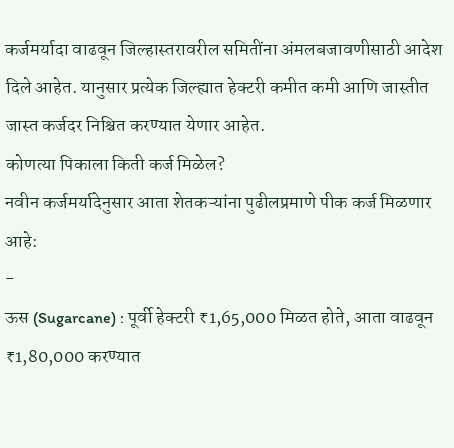कर्जमर्यादा वाढवून जिल्हास्तरावरील समितींना अंमलबजावणीसाठी आदेश दिले आहेत. यानुसार प्रत्येक जिल्ह्यात हेक्टरी कमीत कमी आणि जास्तीत जास्त कर्जदर निश्चित करण्यात येणार आहेत.
कोणत्या पिकाला किती कर्ज मिळेल?
नवीन कर्जमर्यादेनुसार आता शेतकऱ्यांना पुढीलप्रमाणे पीक कर्ज मिळणार आहे:
-
ऊस (Sugarcane) : पूर्वी हेक्टरी ₹1,65,000 मिळत होते, आता वाढवून ₹1,80,000 करण्यात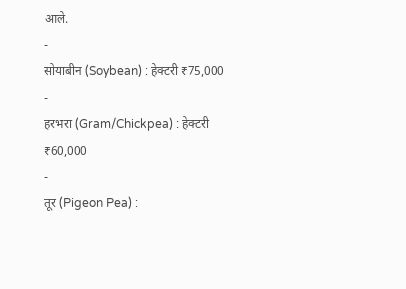आले.
-
सोयाबीन (Soybean) : हेक्टरी ₹75,000
-
हरभरा (Gram/Chickpea) : हेक्टरी ₹60,000
-
तूर (Pigeon Pea) :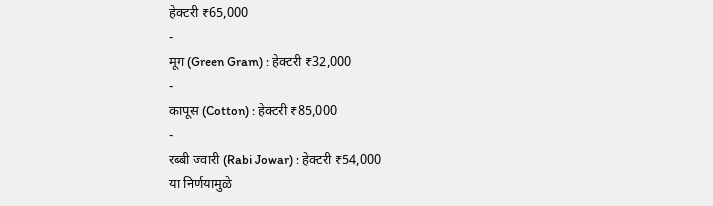हेक्टरी ₹65,000
-
मूग (Green Gram) : हेक्टरी ₹32,000
-
कापूस (Cotton) : हेक्टरी ₹85,000
-
रब्बी ज्वारी (Rabi Jowar) : हेक्टरी ₹54,000
या निर्णयामुळे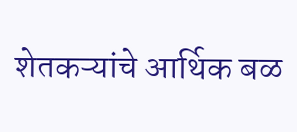शेतकऱ्यांचे आर्थिक बळ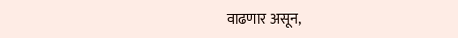वाढणार असून,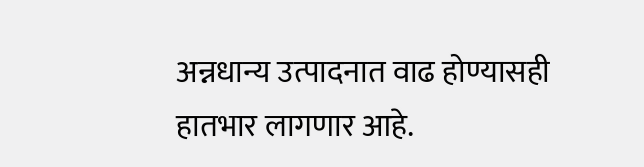अन्नधान्य उत्पादनात वाढ होण्यासही हातभार लागणार आहे.